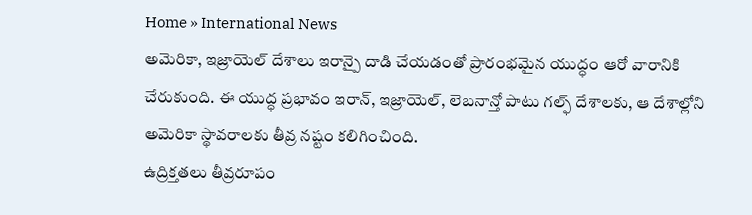Home » International News
అమెరికా, ఇజ్రాయెల్ దేశాలు ఇరాన్పై దాడి చేయడంతో ప్రారంభమైన యుద్ధం ఆరో వారానికి చేరుకుంది. ఈ యుద్ధ ప్రభావం ఇరాన్, ఇజ్రాయెల్, లెబనాన్తో పాటు గల్ఫ్ దేశాలకు, ఆ దేశాల్లోని అమెరికా స్థావరాలకు తీవ్ర నష్టం కలిగించింది.
ఉద్రిక్తతలు తీవ్రరూపం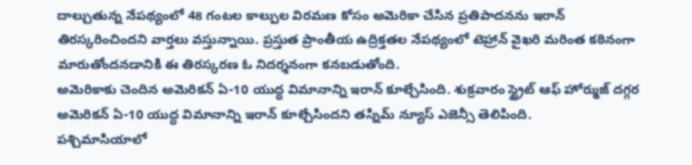దాల్చుతున్న నేపథ్యంలో 48 గంటల కాల్పుల విరమణ కోసం అమెరికా చేసిన ప్రతిపాదనను ఇరాన్ తిరస్కరించిందని వార్తలు వస్తున్నాయి. ప్రస్తుత ప్రాంతీయ ఉద్రిక్తతల నేపథ్యంలో టెహ్రాన్ వైఖరి మరింత కఠినంగా మారుతోందనడానికి ఈ తిరస్కరణ ఓ నిదర్శనంగా కనబడుతోంది.
అమెరికాకు చెందిన అమెరికన్ ఏ-10 యుద్ధ విమానాన్ని ఇరాన్ కూల్చేసింది. శుక్రవారం స్ట్రైట్ ఆఫ్ హోర్ముజ్ దగ్గర అమెరికన్ ఏ-10 యుద్ధ విమానాన్ని ఇరాన్ కూల్చేసిందని తస్నిమ్ న్యూస్ ఎజెన్సీ తెలిపింది.
పశ్చిమాసియాలో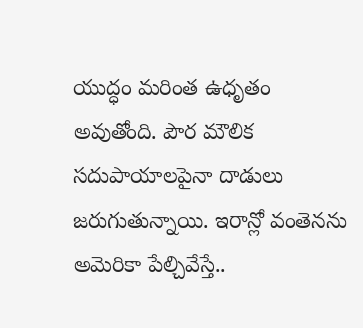యుద్ధం మరింత ఉధృతం అవుతోంది. పౌర మౌలిక సదుపాయాలపైనా దాడులు జరుగుతున్నాయి. ఇరాన్లో వంతెనను అమెరికా పేల్చివేస్తే..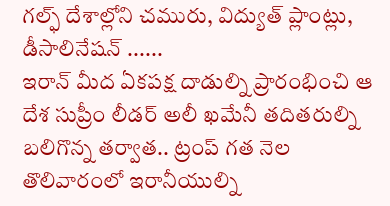గల్ఫ్ దేశాల్లోని చమురు, విద్యుత్ ప్లాంట్లు, డీసాలినేషన్ ......
ఇరాన్ మీద ఏకపక్ష దాడుల్ని ప్రారంభించి ఆ దేశ సుప్రీం లీడర్ అలీ ఖమేనీ తదితరుల్ని బలిగొన్న తర్వాత.. ట్రంప్ గత నెల తొలివారంలో ఇరానీయుల్ని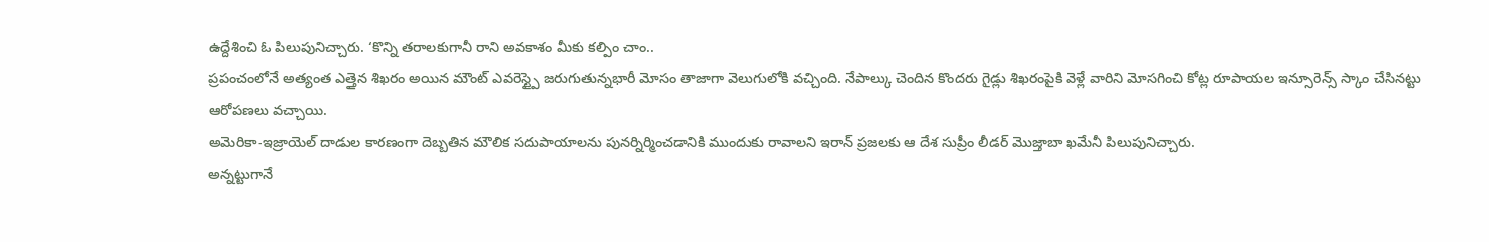ఉద్దేశించి ఓ పిలుపునిచ్చారు. ‘కొన్ని తరాలకుగానీ రాని అవకాశం మీకు కల్పిం చాం..
ప్రపంచంలోనే అత్యంత ఎత్తైన శిఖరం అయిన మౌంట్ ఎవరెస్ట్పై జరుగుతున్నభారీ మోసం తాజాగా వెలుగులోకి వచ్చింది. నేపాల్కు చెందిన కొందరు గైడ్లు శిఖరంపైకి వెళ్లే వారిని మోసగించి కోట్ల రూపాయల ఇన్సూరెన్స్ స్కాం చేసినట్టు ఆరోపణలు వచ్చాయి.
అమెరికా-ఇజ్రాయెల్ దాడుల కారణంగా దెబ్బతిన మౌలిక సదుపాయాలను పునర్నిర్మించడానికి ముందుకు రావాలని ఇరాన్ ప్రజలకు ఆ దేశ సుప్రీం లీడర్ మొజ్తాబా ఖమేనీ పిలుపునిచ్చారు.
అన్నట్టుగానే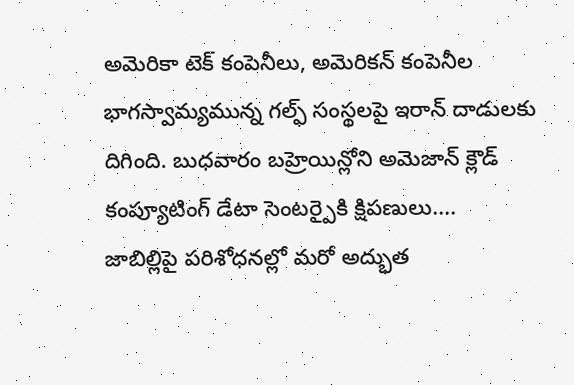అమెరికా టెక్ కంపెనీలు, అమెరికన్ కంపెనీల భాగస్వామ్యమున్న గల్ఫ్ సంస్థలపై ఇరాన్ దాడులకు దిగింది. బుధవారం బహ్రెయిన్లోని అమెజాన్ క్లౌడ్ కంప్యూటింగ్ డేటా సెంటర్పైకి క్షిపణులు....
జాబిల్లిపై పరిశోధనల్లో మరో అద్భుత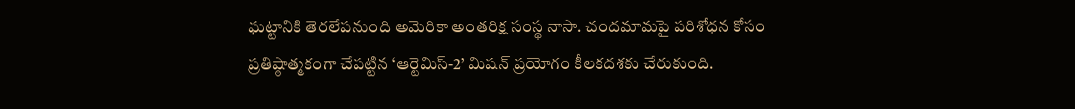ఘట్టానికి తెరలేపనుంది అమెరికా అంతరిక్ష సంస్థ నాసా. చందమామపై పరిశోధన కోసం ప్రతిష్ఠాత్మకంగా చేపట్టిన ‘ఆర్టెమిస్-2’ మిషన్ ప్రయోగం కీలకదశకు చేరుకుంది.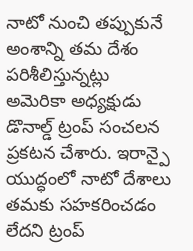నాటో నుంచి తప్పుకునే అంశాన్ని తమ దేశం పరిశీలిస్తున్నట్లు అమెరికా అధ్యక్షుడు డొనాల్డ్ ట్రంప్ సంచలన ప్రకటన చేశారు. ఇరాన్పై యుద్ధంలో నాటో దేశాలు తమకు సహకరించడం లేదని ట్రంప్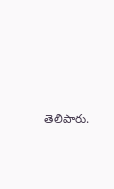తెలిపారు.